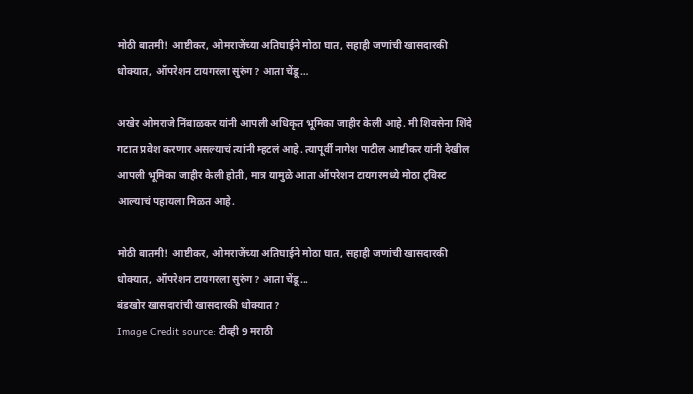मोठी बातमी! आष्टीकर, ओमराजेंच्या अतिघाईने मोठा घात, सहाही जणांची खासदारकी धोक्यात, ऑपरेशन टायगरला सुरुंग? आता चेंडू…

अखेर ओमराजे निंबाळकर यांनी आपली अधिकृत भूमिका जाहीर केली आहे. मी शिवसेना शिंदे गटात प्रवेश करणार असल्याचं त्यांनी म्हटलं आहे. त्यापूर्वी नागेश पाटील आष्टीकर यांनी देखील आपली भूमिका जाहीर केली होती, मात्र यामुळे आता ऑपरेशन टायगरमध्ये मोठा ट्विस्ट आल्याचं पहायला मिळत आहे.

मोठी बातमी! आष्टीकर, ओमराजेंच्या अतिघाईने मोठा घात, सहाही जणांची खासदारकी धोक्यात, ऑपरेशन टायगरला सुरुंग? आता चेंडू...
बंडखोर खासदारांची खासदारकी धोक्यात?
Image Credit source: टीव्ही 9 मराठी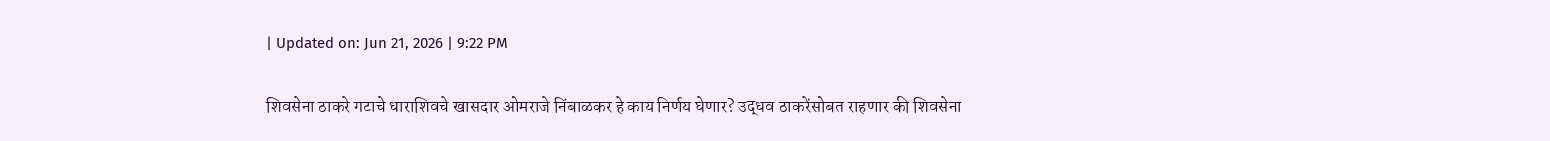| Updated on: Jun 21, 2026 | 9:22 PM

शिवसेना ठाकरे गटाचे धाराशिवचे खासदार ओमराजे निंबाळकर हे काय निर्णय घेणार? उद्धव ठाकरेंसोबत राहणार की शिवसेना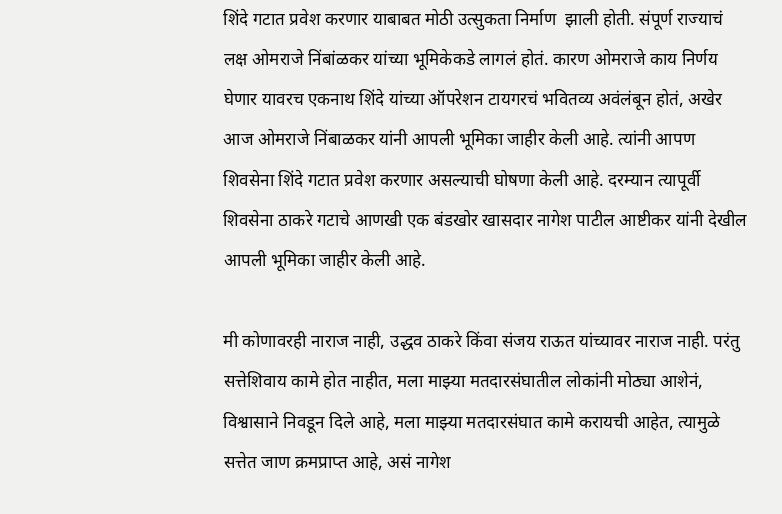शिंदे गटात प्रवेश करणार याबाबत मोठी उत्सुकता निर्माण  झाली होती. संपूर्ण राज्याचं लक्ष ओमराजे निंबांळकर यांच्या भूमिकेकडे लागलं होतं. कारण ओमराजे काय निर्णय घेणार यावरच एकनाथ शिंदे यांच्या ऑपरेशन टायगरचं भवितव्य अवंलंबून होतं, अखेर आज ओमराजे निंबाळकर यांनी आपली भूमिका जाहीर केली आहे. त्यांनी आपण शिवसेना शिंदे गटात प्रवेश करणार असल्याची घोषणा केली आहे. दरम्यान त्यापूर्वी शिवसेना ठाकरे गटाचे आणखी एक बंडखोर खासदार नागेश पाटील आष्टीकर यांनी देखील आपली भूमिका जाहीर केली आहे.

मी कोणावरही नाराज नाही, उद्धव ठाकरे किंवा संजय राऊत यांच्यावर नाराज नाही. परंतु सत्तेशिवाय कामे होत नाहीत, मला माझ्या मतदारसंघातील लोकांनी मोठ्या आशेनं, विश्वासाने निवडून दिले आहे, मला माझ्या मतदारसंघात कामे करायची आहेत, त्यामुळे सत्तेत जाण क्रमप्राप्त आहे, असं नागेश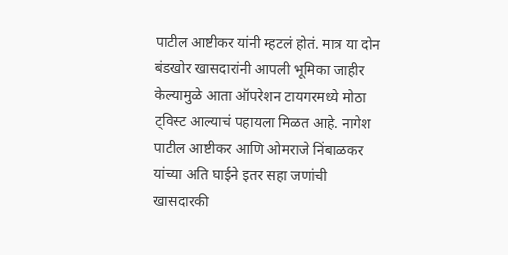पाटील आष्टीकर यांनी म्हटलं होतं. मात्र या दोन बंडखोर खासदारांनी आपली भूमिका जाहीर केल्यामुळे आता ऑपरेशन टायगरमध्ये मोठा ट्विस्ट आल्याचं पहायला मिळत आहे. नागेश पाटील आष्टीकर आणि ओमराजे निंबाळकर यांच्या अति घाईने इतर सहा जणांची खासदारकी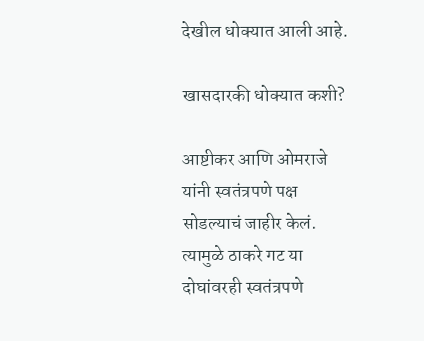देखील धोक्यात आली आहे.

खासदारकी धोक्यात कशी?

आष्टीकर आणि ओमराजे यांनी स्वतंत्रपणे पक्ष सोडल्याचं जाहीर केलं. त्यामुळे ठाकरे गट या दोघांवरही स्वतंत्रपणे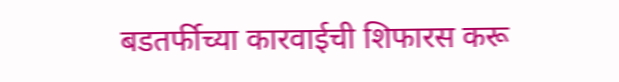बडतर्फीच्या कारवाईची शिफारस करू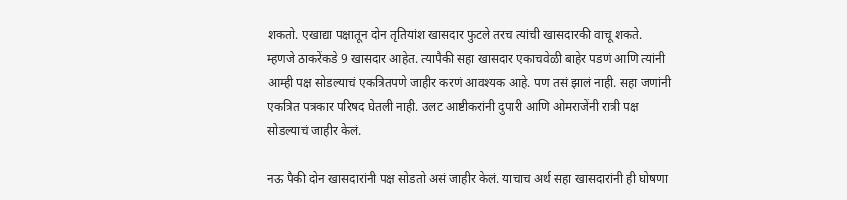शकतो. एखाद्या पक्षातून दोन तृतियांश खासदार फुटले तरच त्यांची खासदारकी वाचू शकते. म्हणजे ठाकरेंकडे 9 खासदार आहेत. त्यापैकी सहा खासदार एकाचवेळी बाहेर पडणं आणि त्यांनी आम्ही पक्ष सोडल्याचं एकत्रितपणे जाहीर करणं आवश्यक आहे. पण तसं झालं नाही. सहा जणांनी एकत्रित पत्रकार परिषद घेतली नाही. उलट आष्टीकरांनी दुपारी आणि ओमराजेंनी रात्री पक्ष सोडल्याचं जाहीर केलं.

नऊ पैकी दोन खासदारांनी पक्ष सोडतो असं जाहीर केलं. याचाच अर्थ सहा खासदारांनी ही घोषणा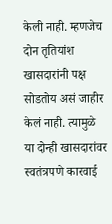केली नाही. म्हणजेच दोन तृतियांश खासदारांनी पक्ष सोडतोय असं जाहीर केलं नाही. त्यामुळे या दोन्ही खासदारांवर स्वतंत्रपणे कारवाई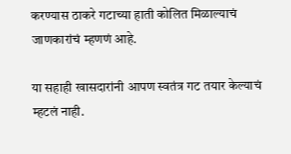करण्यास ठाकरे गटाच्या हाती कोलित मिळाल्याचं जाणकारांचं म्हणणं आहे.

या सहाही खासदारांनी आपण स्वतंत्र गट तयार केल्याचं म्हटलं नाही.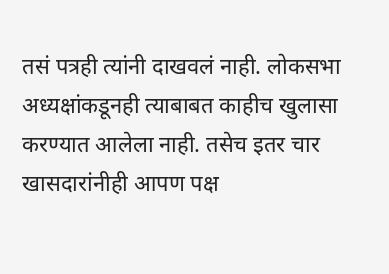तसं पत्रही त्यांनी दाखवलं नाही. लोकसभा अध्यक्षांकडूनही त्याबाबत काहीच खुलासा करण्यात आलेला नाही. तसेच इतर चार खासदारांनीही आपण पक्ष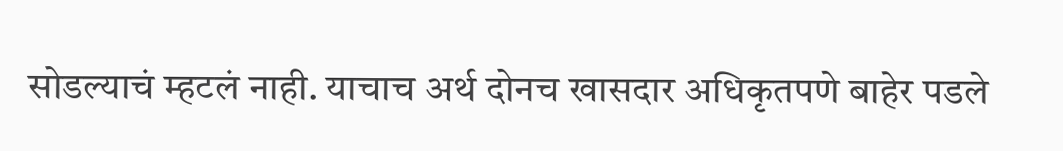सोडल्याचं म्हटलं नाही. याचाच अर्थ दोनच खासदार अधिकृतपणे बाहेर पडले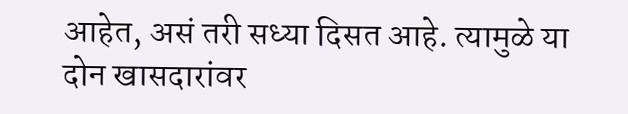आहेत, असं तरी सध्या दिसत आहे. त्यामुळे या दोन खासदारांवर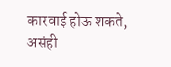कारवाई होऊ शकते, असंही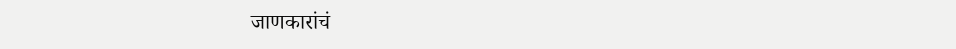जाणकारांचं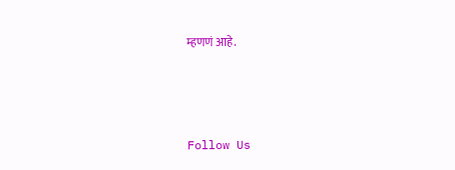म्हणणं आहे.



Follow Us